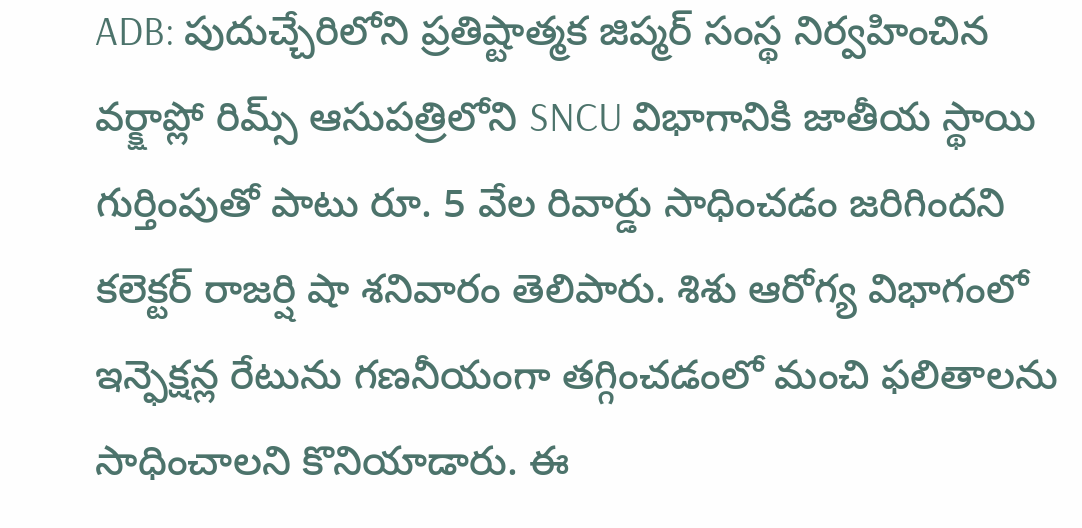ADB: పుదుచ్చేరిలోని ప్రతిష్టాత్మక జిప్మర్ సంస్థ నిర్వహించిన వర్క్షాప్లో రిమ్స్ ఆసుపత్రిలోని SNCU విభాగానికి జాతీయ స్థాయి గుర్తింపుతో పాటు రూ. 5 వేల రివార్డు సాధించడం జరిగిందని కలెక్టర్ రాజర్షి షా శనివారం తెలిపారు. శిశు ఆరోగ్య విభాగంలో ఇన్ఫెక్షన్ల రేటును గణనీయంగా తగ్గించడంలో మంచి ఫలితాలను సాధించాలని కొనియాడారు. ఈ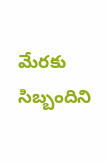మేరకు సిబ్బందిని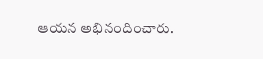ఆయన అభినందించారు.